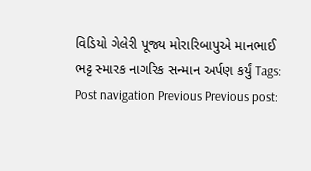વિડિયો ગેલેરી પૂજ્ય મોરારિબાપુએ માનભાઈ ભટ્ટ સ્મારક નાગરિક સન્માન અર્પણ કર્યું Tags: Post navigation Previous Previous post: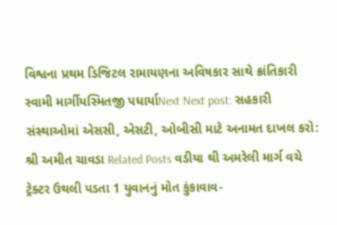વિશ્વના પ્રથમ ડિજિટલ રામાયણના અવિષકાર સાથે ક્રાંતિકારી સ્વામી માર્ગીયસ્મિતજી પધાર્યાNext Next post: સહકારી સંસ્થાઓમાં એસસી, એસટી, ઓબીસી માટે અનામત દાખલ કરો: શ્રી અમીત ચાવડા Related Posts વડીયા થી અમરેલી માર્ગ વચે ટ્રેક્ટર ઉથલી પડતા 1 યુવાનનું મોત કુંકાવાવ-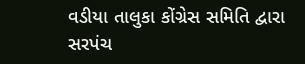વડીયા તાલુકા કોંગ્રેસ સમિતિ દ્વારા સરપંચ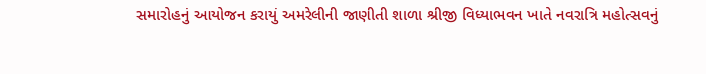સમારોહનું આયોજન કરાયું અમરેલીની જાણીતી શાળા શ્રીજી વિધ્યાભવન ખાતે નવરાત્રિ મહોત્સવનું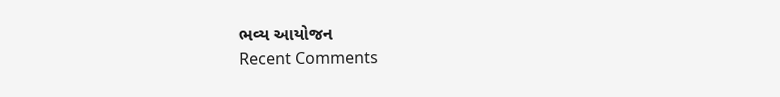ભવ્ય આયોજન
Recent Comments